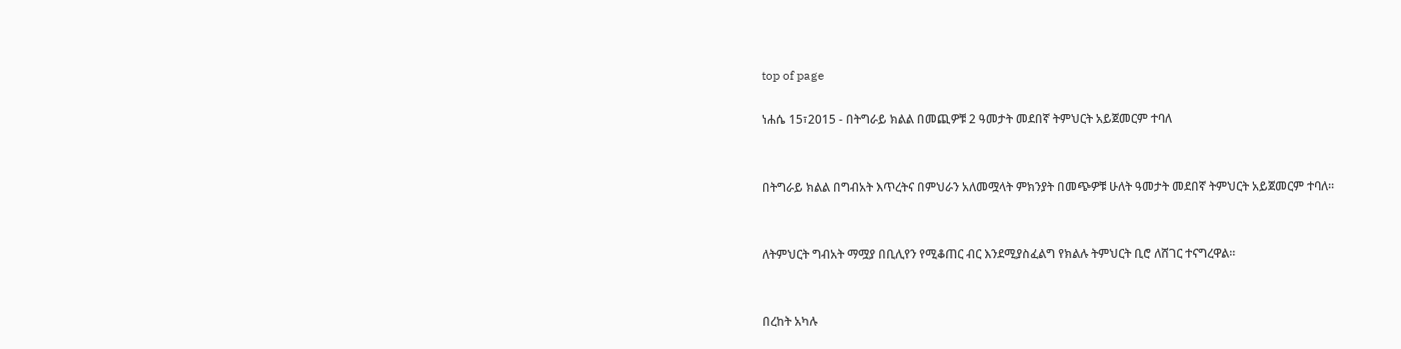top of page

ነሐሴ 15፣2015 - በትግራይ ክልል በመጪዎቹ 2 ዓመታት መደበኛ ትምህርት አይጀመርም ተባለ


በትግራይ ክልል በግብአት እጥረትና በምህራን አለመሟላት ምክንያት በመጭዎቹ ሁለት ዓመታት መደበኛ ትምህርት አይጀመርም ተባለ፡፡


ለትምህርት ግብአት ማሟያ በቢሊየን የሚቆጠር ብር እንደሚያስፈልግ የክልሉ ትምህርት ቢሮ ለሸገር ተናግረዋል፡፡


በረከት አካሉ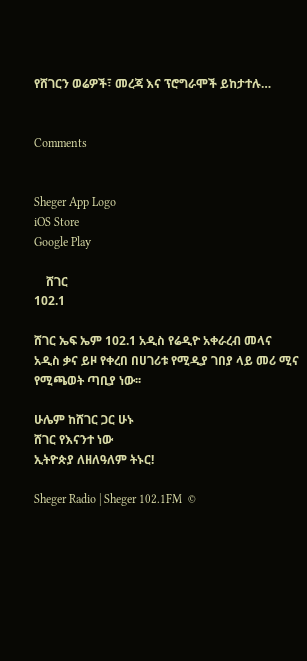የሸገርን ወሬዎች፣ መረጃ እና ፕሮግራሞች ይከታተሉ…


Comments


Sheger App Logo
iOS Store
Google Play

    ሸገር
102.1

ሸገር ኤፍ ኤም 102.1 አዲስ የሬዲዮ አቀራረብ መላና አዲስ ቃና ይዞ የቀረበ በሀገሪቱ የሚዲያ ገበያ ላይ መሪ ሚና የሚጫወት ጣቢያ ነው፡፡

ሁሌም ከሸገር ጋር ሁኑ
ሸገር የእናንተ ነው
ኢትዮጵያ ለዘለዓለም ትኑር!

Sheger Radio | Sheger 102.1FM  ©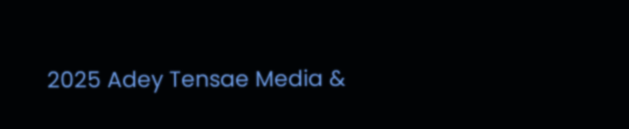2025 Adey Tensae Media &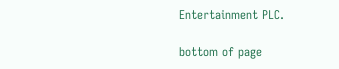Entertainment PLC.

bottom of page